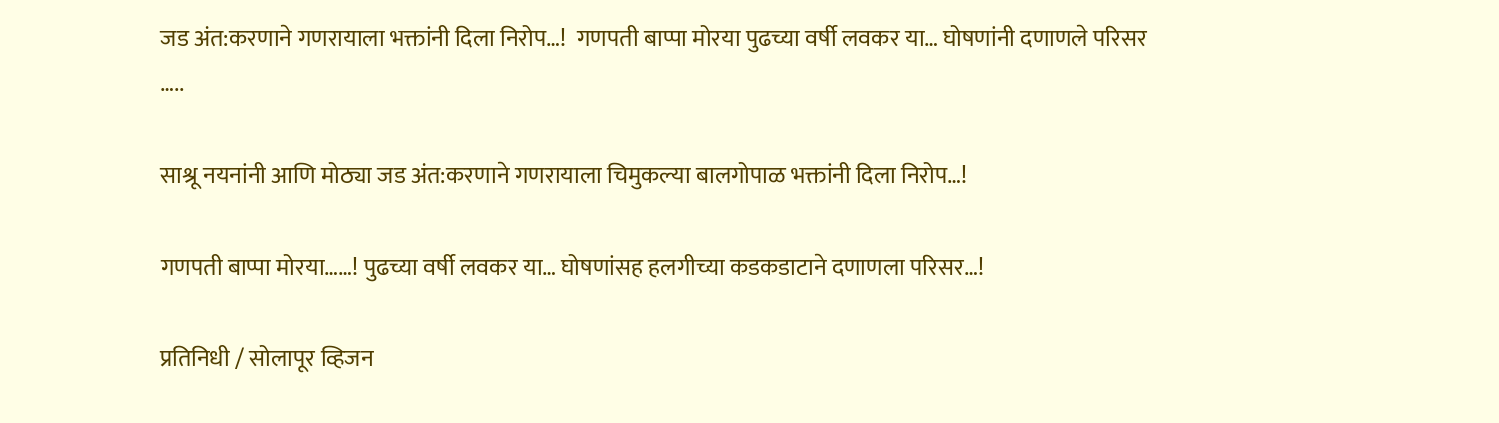जड अंत:करणाने गणरायाला भक्तांनी दिला निरोप…!  गणपती बाप्पा मोरया पुढच्या वर्षी लवकर या… घोषणांनी दणाणले परिसर …..

साश्रू नयनांनी आणि मोठ्या जड अंत:करणाने गणरायाला चिमुकल्या बालगोपाळ भक्तांनी दिला निरोप…!

गणपती बाप्पा मोरया……! पुढच्या वर्षी लवकर या… घोषणांसह हलगीच्या कडकडाटाने दणाणला परिसर…!

प्रतिनिधी / सोलापूर व्हिजन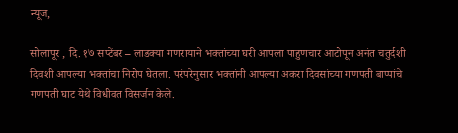न्यूज,

सोलापूर , दि. १७ सप्टेंबर – लाडक्या गणरायाने भक्तांच्या घरी आपला पाहुणचार आटोपून अनंत चतुर्दशी दिवशी आपल्या भक्तांचा निरोप घेतला. परंपरेनुसार भक्तांनी आपल्या अकरा दिवसांच्या गणपती बाप्पांचे गणपती घाट येथे विधीवत विसर्जन केले.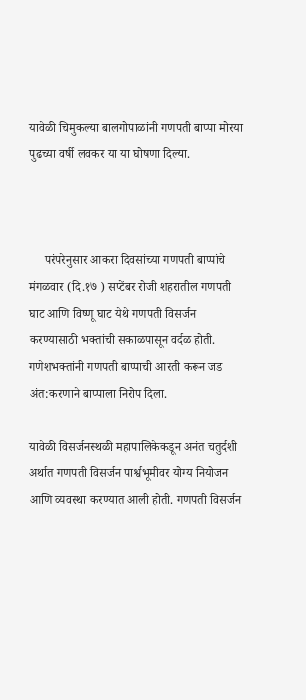यावेळी चिमुकल्या बालगोपाळांनी गणपती बाप्पा मोरया पुढच्या वर्षी लवकर या या घोषणा दिल्या.



     परंपरेनुसार आकरा दिवसांच्या गणपती बाप्पांचे मंगळवार (दि.१७ ) सप्टेंबर रोजी शहरातील गणपती घाट आणि विष्णू घाट येथे गणपती विसर्जन करण्यासाठी भक्तांची सकाळपासून वर्दळ होती. गणेशभक्तांनी गणपती बाप्पाची आरती करून जड अंत:करणाने बाप्पाला निरोप दिला.

यावेळी विसर्जनस्थळी महापालिकेकडून अनंत चतुर्दशी अर्थात गणपती विसर्जन पार्श्वभूमीवर योग्य नियोजन आणि व्यवस्था करण्यात आली होती. गणपती विसर्जन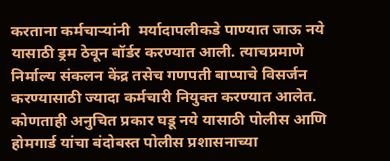करताना कर्मचाऱ्यांनी  मर्यादापलीकडे पाण्यात जाऊ नये यासाठी ड्रम ठेवून बॉर्डर करण्यात आली. त्याचप्रमाणे निर्माल्य संकलन केंद्र तसेच गणपती बाप्पाचे विसर्जन करण्यासाठी ज्यादा कर्मचारी नियुक्त करण्यात आलेत. कोणताही अनुचित प्रकार घडू नये यासाठी पोलीस आणि होमगार्ड यांचा बंदोबस्त पोलीस प्रशासनाच्या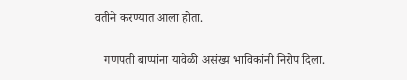वतीने करण्यात आला होता.

   गणपती बाप्पांना यावेळी असंख्य भाविकांनी निरोप दिला.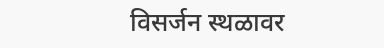विसर्जन स्थळावर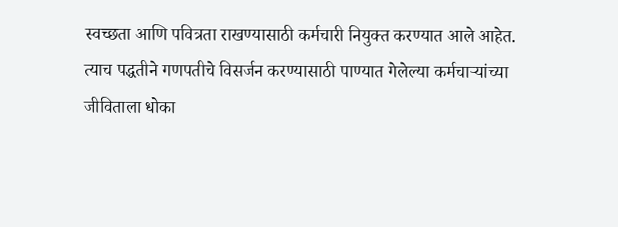स्वच्छता आणि पवित्रता राखण्यासाठी कर्मचारी नियुक्त करण्यात आले आहेत. त्याच पद्धतीने गणपतीचे विसर्जन करण्यासाठी पाण्यात गेलेल्या कर्मचाऱ्यांच्या जीविताला धोका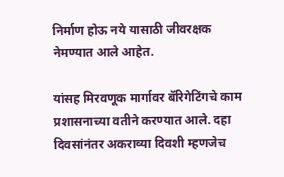निर्माण होऊ नये यासाठी जीवरक्षक नेमण्यात आले आहेत.

यांसह मिरवणूक मार्गावर बॅरिगेटिंगचे काम प्रशासनाच्या वतीने करण्यात आले. दहा दिवसांनंतर अकराव्या दिवशी म्हणजेच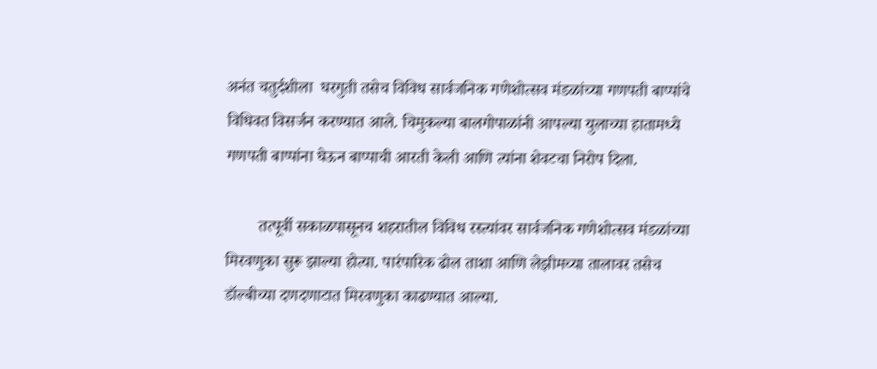अनंत चतुर्दशीला  घरगुती तसेच विविध सार्वजनिक गणेशोत्सव मंडळांच्या गणपती बाप्पांचे विधिवत विसर्जन करण्यात आले. चिमुकल्या बालगोपाळांनी आपल्या युलाच्या हातामध्ये गणपती बाप्पांना घेऊन बाप्पाची आरती केली आणि त्यांना शेवटचा निरोप दिला.

        तत्पूर्वी सकाळपासूनच शहरातील विविध रस्त्यांवर सार्वजनिक गणेशोत्सव मंडळांच्या मिरवणुका सुरू झाल्या होत्या. पारंपारिक ढोल ताशा आणि लेझीमच्या तालावर तसेच डॉल्बीच्या दणदणाटात मिरवणुका काढण्यात आल्या.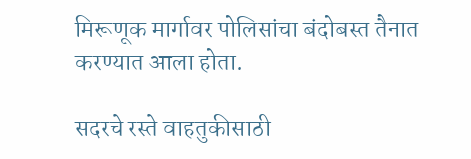मिरूणूक मार्गावर पोलिसांचा बंदोबस्त तैनात करण्यात आला होता.

सदरचे रस्ते वाहतुकीसाठी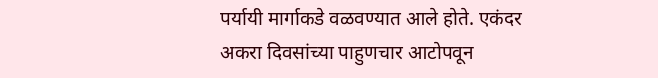पर्यायी मार्गाकडे वळवण्यात आले होते. एकंदर अकरा दिवसांच्या पाहुणचार आटोपवून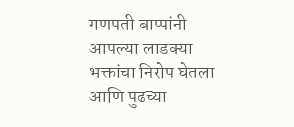गणपती बाप्पांनी आपल्या लाडक्या भक्तांचा निरोप घेतला आणि पुढच्या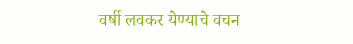वर्षी लवकर येण्याचे वचन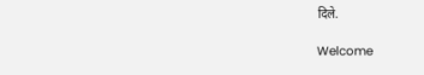दिले.

Welcome